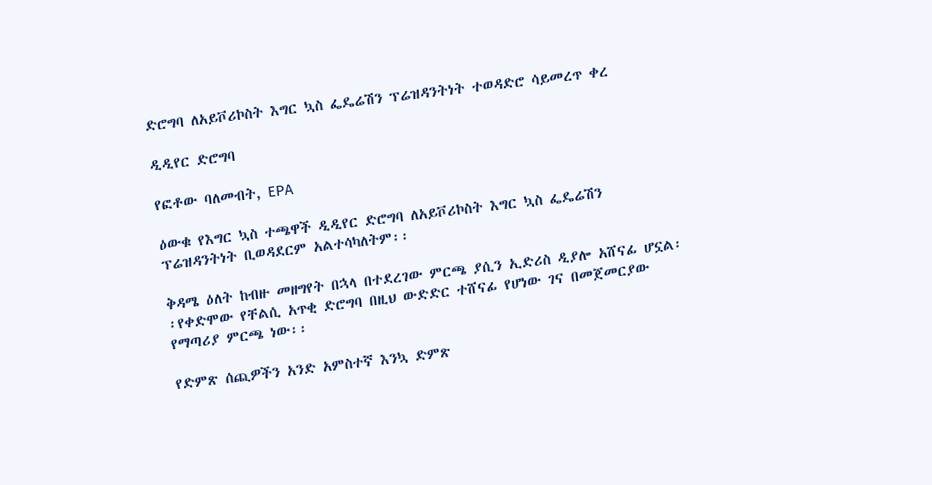ድሮግባ ለአይቮሪኮስት እግር ኳስ ፌዴሬሽን ፕሬዝዳንትነት ተወዳድሮ ሳይመረጥ ቀረ

ዲዲየር ድሮግባ

የፎቶው ባለመብት, EPA

ዕውቁ የእግር ኳስ ተጫዋች ዲዲየር ድሮግባ ለአይቮሪኮስት እግር ኳስ ፌዴሬሽን ፕሬዝዳንትነት ቢወዳደርም አልተሳካለትም፡፡

ቅዳሜ ዕለት ከብዙ መዘግየት በኋላ በተደረገው ምርጫ ያሲን ኢድሪስ ዲያሎ አሸናፊ ሆኗል፡፡የቀድሞው የቸልሲ አጥቂ ድሮግባ በዚህ ውድድር ተሸናፊ የሆነው ገና በመጀመርያው የማጣሪያ ምርጫ ነው፡፡

የድምጽ ሰጪዎችን አንድ አምስተኛ እንኳ ድምጽ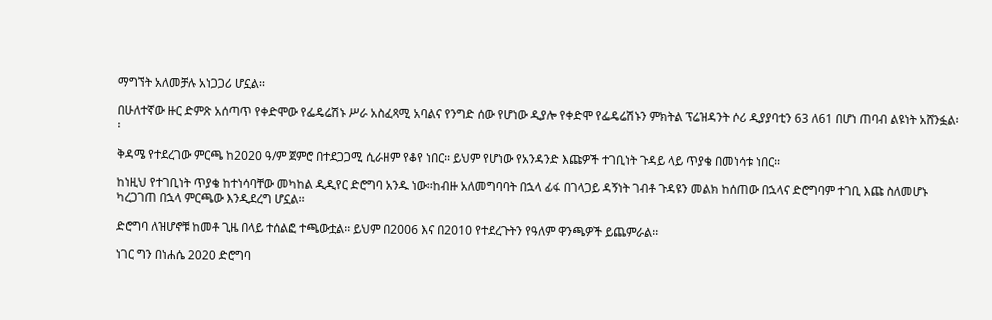ማግኘት አለመቻሉ አነጋጋሪ ሆኗል፡፡

በሁለተኛው ዙር ድምጽ አሰጣጥ የቀድሞው የፌዴሬሽኑ ሥራ አስፈጻሚ አባልና የንግድ ሰው የሆነው ዲያሎ የቀድሞ የፌዴሬሽኑን ምክትል ፕሬዝዳንት ሶሪ ዲያያባቲን 63 ለ61 በሆነ ጠባብ ልዩነት አሸንፏል፡፡

ቅዳሜ የተደረገው ምርጫ ከ2020 ዓ/ም ጀምሮ በተደጋጋሚ ሲራዘም የቆየ ነበር፡፡ ይህም የሆነው የአንዳንድ እጩዎች ተገቢነት ጉዳይ ላይ ጥያቄ በመነሳቱ ነበር፡፡

ከነዚህ የተገቢነት ጥያቄ ከተነሳባቸው መካከል ዲዲየር ድሮግባ አንዱ ነው፡፡ከብዙ አለመግባባት በኋላ ፊፋ በገላጋይ ዳኝነት ገብቶ ጉዳዩን መልክ ከሰጠው በኋላና ድሮግባም ተገቢ እጩ ስለመሆኑ ካረጋገጠ በኋላ ምርጫው እንዲደረግ ሆኗል፡፡

ድሮግባ ለዝሆኖቹ ከመቶ ጊዜ በላይ ተሰልፎ ተጫውቷል፡፡ ይህም በ2006 እና በ2010 የተደረጉትን የዓለም ዋንጫዎች ይጨምራል፡፡

ነገር ግን በነሐሴ 2020 ድሮግባ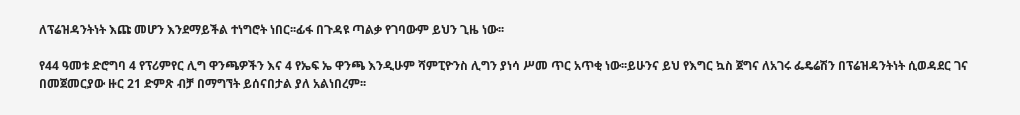ለፕሬዝዳንትነት እጩ መሆን እንደማይችል ተነግሮት ነበር፡፡ፊፋ በጉዳዩ ጣልቃ የገባውም ይህን ጊዜ ነው፡፡

የ44 ዓመቱ ድሮግባ 4 የፕሪምየር ሊግ ዋንጫዎችን እና 4 የኤፍ ኤ ዋንጫ እንዲሁም ሻምፒዮንስ ሊግን ያነሳ ሥመ ጥር አጥቂ ነው፡፡ይሁንና ይህ የእግር ኳስ ጀግና ለአገሩ ፌዴሬሽን በፕሬዝዳንትነት ሲወዳደር ገና በመጀመርያው ዙር 21 ድምጽ ብቻ በማግኘት ይሰናበታል ያለ አልነበረም፡፡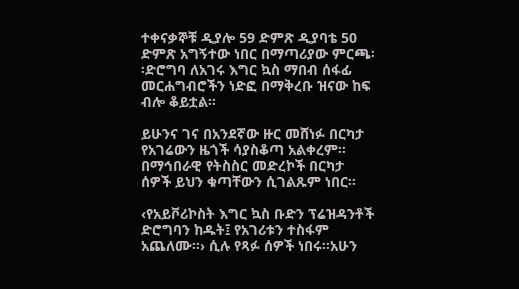ተቀናቃኞቹ ዲያሎ 59 ድምጽ ዲያባቴ 50 ድምጽ አግኝተው ነበር በማጣሪያው ምርጫ፡፡ድሮግባ ለአገሩ እግር ኳስ ማበብ ሰፋፊ መርሐግብሮችን ነድፎ በማቅረቡ ዝናው ከፍ ብሎ ቆይቷል፡፡

ይሁንና ገና በአንደኛው ዙር መሸነፉ በርካታ የአገሬውን ዜጎች ሳያስቆጣ አልቀረም፡፡ በማኅበራዊ የትስስር መድረኮች በርካታ ሰዎች ይህን ቁጣቸውን ሲገልጹም ነበር፡፡

‹የአይቮሪኮስት እግር ኳስ ቡድን ፕሬዝዳንቶች ድሮግባን ከዱት፤ የአገሪቱን ተስፋም አጨለሙ፡፡› ሲሉ የጻፉ ሰዎች ነበሩ፡፡አሁን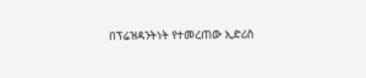በፕሬዝዳንትነት የተመረጠው ኢድሪስ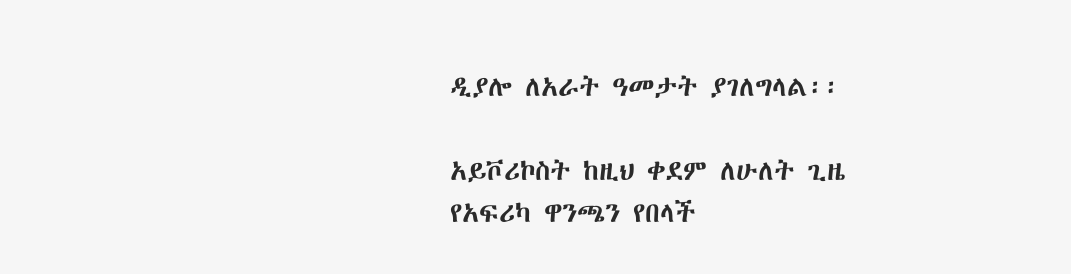ዲያሎ ለአራት ዓመታት ያገለግላል፡፡

አይቮሪኮስት ከዚህ ቀደም ለሁለት ጊዜ የአፍሪካ ዋንጫን የበላች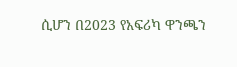ሲሆን በ2023 የአፍሪካ ዋንጫን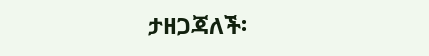ታዘጋጃለች፡